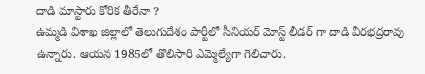దాడి మాస్టారు కోరిక తీరేనా ?
ఉమ్మడి విశాఖ జిల్లాలో తెలుగుదేశం పార్టీలో సీనియర్ మోస్ట్ లీడర్ గా దాడి వీరభద్రరావు ఉన్నారు. ఆయన 1985లో తొలిసారి ఎమ్మెల్యేగా గెలిచారు.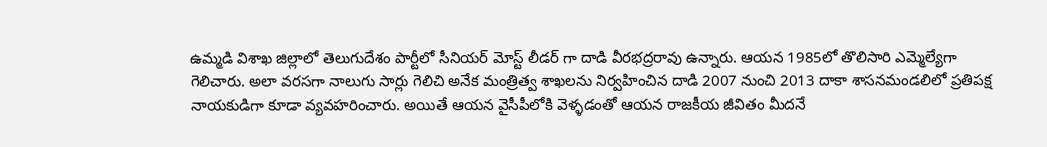ఉమ్మడి విశాఖ జిల్లాలో తెలుగుదేశం పార్టీలో సీనియర్ మోస్ట్ లీడర్ గా దాడి వీరభద్రరావు ఉన్నారు. ఆయన 1985లో తొలిసారి ఎమ్మెల్యేగా గెలిచారు. అలా వరసగా నాలుగు సార్లు గెలిచి అనేక మంత్రిత్వ శాఖలను నిర్వహించిన దాడి 2007 నుంచి 2013 దాకా శాసనమండలిలో ప్రతిపక్ష నాయకుడిగా కూడా వ్యవహరించారు. అయితే ఆయన వైసీపీలోకి వెళ్ళడంతో ఆయన రాజకీయ జీవితం మీదనే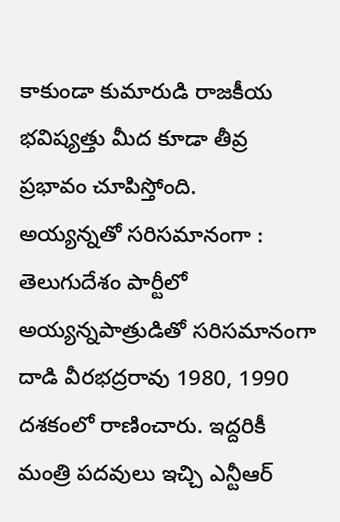కాకుండా కుమారుడి రాజకీయ భవిష్యత్తు మీద కూడా తీవ్ర ప్రభావం చూపిస్తోంది.
అయ్యన్నతో సరిసమానంగా :
తెలుగుదేశం పార్టీలో అయ్యన్నపాత్రుడితో సరిసమానంగా దాడి వీరభద్రరావు 1980, 1990 దశకంలో రాణించారు. ఇద్దరికీ మంత్రి పదవులు ఇచ్చి ఎన్టీఆర్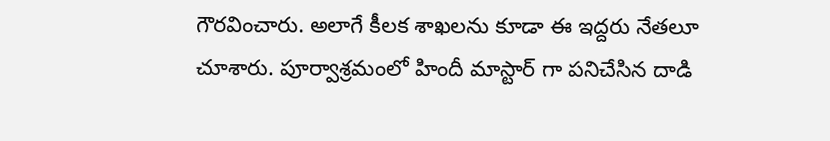గౌరవించారు. అలాగే కీలక శాఖలను కూడా ఈ ఇద్దరు నేతలూ చూశారు. పూర్వాశ్రమంలో హిందీ మాస్టార్ గా పనిచేసిన దాడి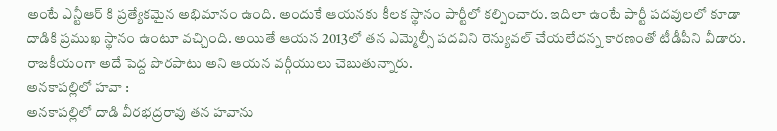అంటే ఎన్టీఆర్ కి ప్రత్యేకమైన అభిమానం ఉంది. అందుకే ఆయనకు కీలక స్థానం పార్టీలో కల్పించారు. ఇదిలా ఉంటే పార్టీ పదవులలో కూడా దాడికి ప్రముఖ స్థానం ఉంటూ వచ్చింది. అయితే ఆయన 2013లో తన ఎమ్మెల్సీ పదవిని రెన్యువల్ చేయలేదన్న కారణంతో టీడీపీని వీడారు. రాజకీయంగా అదే పెద్ద పొరపాటు అని ఆయన వర్గీయులు చెబుతున్నారు.
అనకాపల్లిలో హవా :
అనకాపల్లిలో దాడి వీరభద్రరావు తన హవాను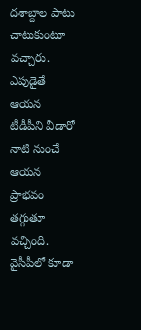దశాబ్దాల పాటు చాటుకుంటూ వచ్చారు. ఎపుడైతే ఆయన టీడీపీని వీడారో నాటి నుంచే ఆయన ప్రాభవం తగ్గుతూ వచ్చింది. వైసీపీలో కూడా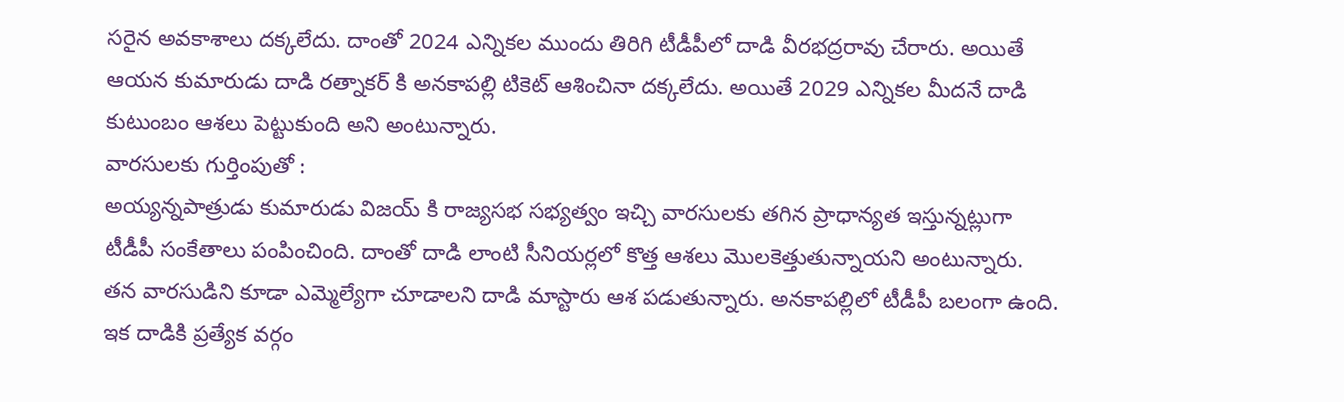సరైన అవకాశాలు దక్కలేదు. దాంతో 2024 ఎన్నికల ముందు తిరిగి టీడీపీలో దాడి వీరభద్రరావు చేరారు. అయితే ఆయన కుమారుడు దాడి రత్నాకర్ కి అనకాపల్లి టికెట్ ఆశించినా దక్కలేదు. అయితే 2029 ఎన్నికల మీదనే దాడి కుటుంబం ఆశలు పెట్టుకుంది అని అంటున్నారు.
వారసులకు గుర్తింపుతో :
అయ్యన్నపాత్రుడు కుమారుడు విజయ్ కి రాజ్యసభ సభ్యత్వం ఇచ్చి వారసులకు తగిన ప్రాధాన్యత ఇస్తున్నట్లుగా టీడీపీ సంకేతాలు పంపించింది. దాంతో దాడి లాంటి సీనియర్లలో కొత్త ఆశలు మొలకెత్తుతున్నాయని అంటున్నారు. తన వారసుడిని కూడా ఎమ్మెల్యేగా చూడాలని దాడి మాస్టారు ఆశ పడుతున్నారు. అనకాపల్లిలో టీడీపీ బలంగా ఉంది. ఇక దాడికి ప్రత్యేక వర్గం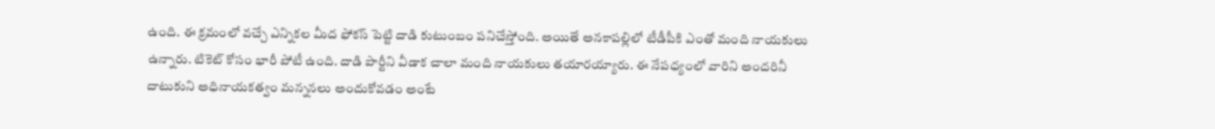ఉంది. ఈ క్రమంలో వచ్చే ఎన్నికల మీద ఫోకస్ పెట్టి దాడి కుటుంబం పనిచేస్తోంది. అయితే అనకాపల్లిలో టీడీపీకి ఎంతో మంది నాయకులు ఉన్నారు. టికెట్ కోసం భారీ పోటీ ఉంది. దాడి పార్టీని వీడాక చాలా మంది నాయకులు తయారయ్యారు. ఈ నేపధ్యంలో వారిని అందరినీ దాటుకుని అధినాయకత్వం మన్ననలు అందుకోవడం అంటే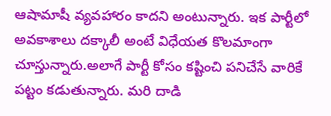ఆషామాషీ వ్యవహారం కాదని అంటున్నారు. ఇక పార్టీలో అవకాశాలు దక్కాలీ అంటే విధేయత కొలమాంగా చూస్తున్నారు.అలాగే పార్టీ కోసం కష్టించి పనిచేసే వారికే పట్టం కడుతున్నారు. మరి దాడి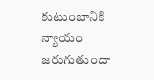కుటుంబానికి న్యాయం జరుగుతుందా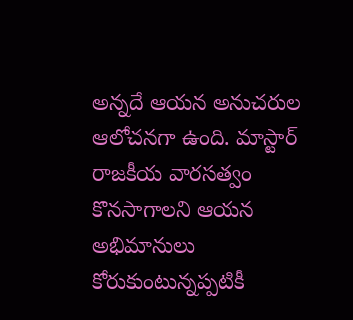అన్నదే ఆయన అనుచరుల ఆలోచనగా ఉంది. మాస్టార్ రాజకీయ వారసత్వం కొనసాగాలని ఆయన అభిమానులు కోరుకుంటున్నప్పటికీ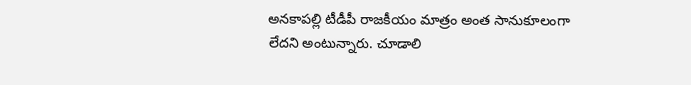అనకాపల్లి టీడీపీ రాజకీయం మాత్రం అంత సానుకూలంగా లేదని అంటున్నారు. చూడాలి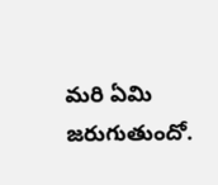మరి ఏమి జరుగుతుందో.